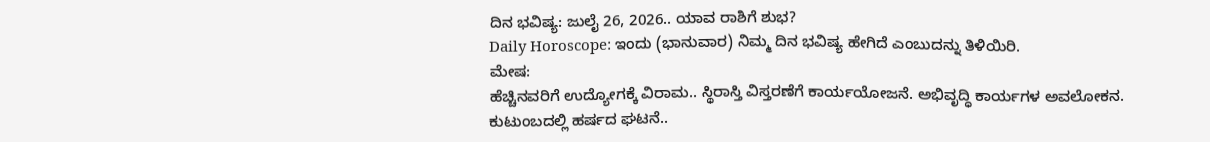ದಿನ ಭವಿಷ್ಯ: ಜುಲೈ 26, 2026.. ಯಾವ ರಾಶಿಗೆ ಶುಭ?
Daily Horoscope: ಇಂದು (ಭಾನುವಾರ) ನಿಮ್ಮ ದಿನ ಭವಿಷ್ಯ ಹೇಗಿದೆ ಎಂಬುದನ್ನು ತಿಳಿಯಿರಿ.
ಮೇಷ:
ಹೆಚ್ಚಿನವರಿಗೆ ಉದ್ಯೋಗಕ್ಕೆ ವಿರಾಮ.. ಸ್ಥಿರಾಸ್ತಿ ವಿಸ್ತರಣೆಗೆ ಕಾರ್ಯಯೋಜನೆ. ಅಭಿವೃದ್ಧಿ ಕಾರ್ಯಗಳ ಅವಲೋಕನ. ಕುಟುಂಬದಲ್ಲಿ ಹರ್ಷದ ಘಟನೆ..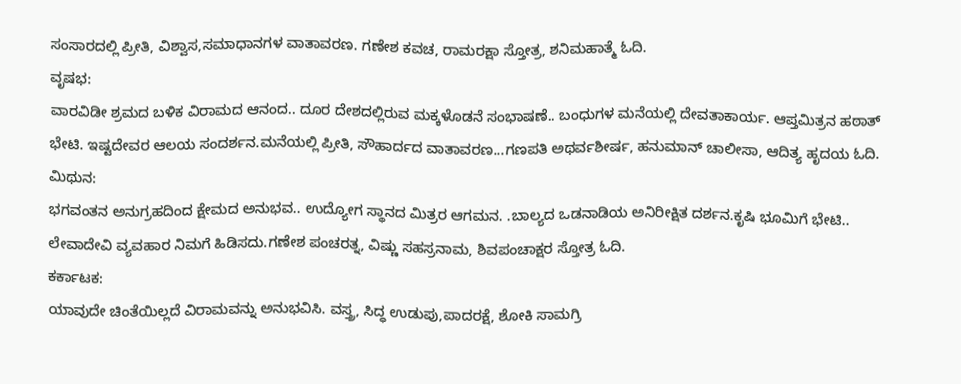ಸಂಸಾರದಲ್ಲಿ ಪ್ರೀತಿ, ವಿಶ್ವಾಸ,ಸಮಾಧಾನಗಳ ವಾತಾವರಣ. ಗಣೇಶ ಕವಚ, ರಾಮರಕ್ಷಾ ಸ್ತೋತ್ರ, ಶನಿಮಹಾತ್ಮೆ ಓದಿ.
ವೃಷಭ:
ವಾರವಿಡೀ ಶ್ರಮದ ಬಳಿಕ ವಿರಾಮದ ಆನಂದ.. ದೂರ ದೇಶದಲ್ಲಿರುವ ಮಕ್ಕಳೊಡನೆ ಸಂಭಾಷಣೆ.. ಬಂಧುಗಳ ಮನೆಯಲ್ಲಿ ದೇವತಾಕಾರ್ಯ. ಆಪ್ತಮಿತ್ರನ ಹಠಾತ್ ಭೇಟಿ. ಇಷ್ಟದೇವರ ಆಲಯ ಸಂದರ್ಶನ.ಮನೆಯಲ್ಲಿ ಪ್ರೀತಿ, ಸೌಹಾರ್ದದ ವಾತಾವರಣ...ಗಣಪತಿ ಅಥರ್ವಶೀರ್ಷ, ಹನುಮಾನ್ ಚಾಲೀಸಾ, ಆದಿತ್ಯ ಹೃದಯ ಓದಿ.
ಮಿಥುನ:
ಭಗವಂತನ ಅನುಗ್ರಹದಿಂದ ಕ್ಷೇಮದ ಅನುಭವ.. ಉದ್ಯೋಗ ಸ್ಥಾನದ ಮಿತ್ರರ ಆಗಮನ. .ಬಾಲ್ಯದ ಒಡನಾಡಿಯ ಅನಿರೀಕ್ಷಿತ ದರ್ಶನ.ಕೃಷಿ ಭೂಮಿಗೆ ಭೇಟಿ.. ಲೇವಾದೇವಿ ವ್ಯವಹಾರ ನಿಮಗೆ ಹಿಡಿಸದು.ಗಣೇಶ ಪಂಚರತ್ನ, ವಿಷ್ಣು ಸಹಸ್ರನಾಮ, ಶಿವಪಂಚಾಕ್ಷರ ಸ್ತೋತ್ರ ಓದಿ.
ಕರ್ಕಾಟಕ:
ಯಾವುದೇ ಚಿಂತೆಯಿಲ್ಲದೆ ವಿರಾಮವನ್ನು ಅನುಭವಿಸಿ. ವಸ್ತ್ರ, ಸಿದ್ಧ ಉಡುಪು,ಪಾದರಕ್ಷೆ, ಶೋಕಿ ಸಾಮಗ್ರಿ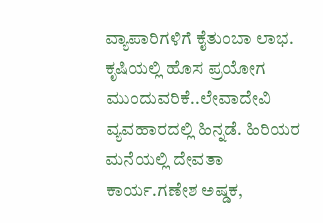ವ್ಯಾಪಾರಿಗಳಿಗೆ ಕೈತುಂಬಾ ಲಾಭ. ಕೃಷಿಯಲ್ಲಿ ಹೊಸ ಪ್ರಯೋಗ ಮುಂದುವರಿಕೆ..ಲೇವಾದೇವಿ ವ್ಯವಹಾರದಲ್ಲಿ ಹಿನ್ನಡೆ. ಹಿರಿಯರ ಮನೆಯಲ್ಲಿ ದೇವತಾ ಕಾರ್ಯ.ಗಣೇಶ ಅಷ್ಡಕ,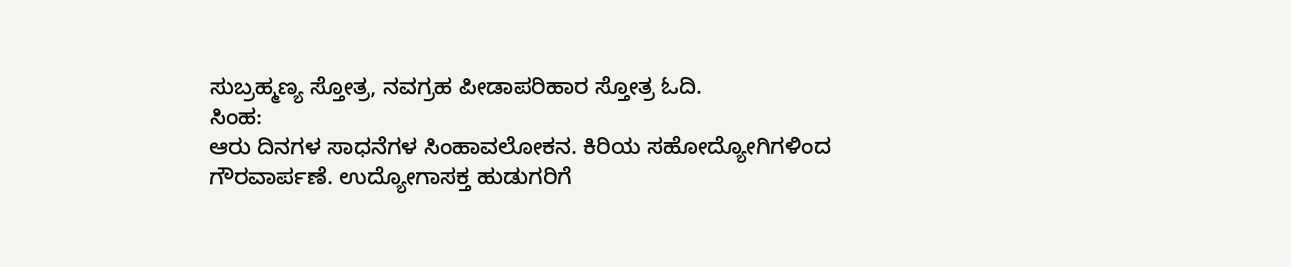ಸುಬ್ರಹ್ಮಣ್ಯ ಸ್ತೋತ್ರ, ನವಗ್ರಹ ಪೀಡಾಪರಿಹಾರ ಸ್ತೋತ್ರ ಓದಿ.
ಸಿಂಹ:
ಆರು ದಿನಗಳ ಸಾಧನೆಗಳ ಸಿಂಹಾವಲೋಕನ. ಕಿರಿಯ ಸಹೋದ್ಯೋಗಿಗಳಿಂದ ಗೌರವಾರ್ಪಣೆ. ಉದ್ಯೋಗಾಸಕ್ತ ಹುಡುಗರಿಗೆ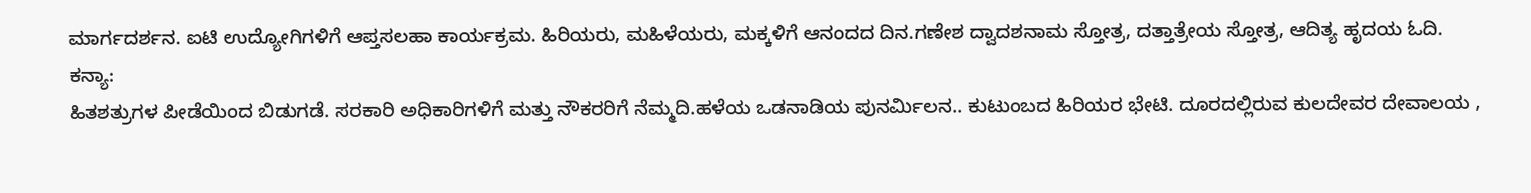ಮಾರ್ಗದರ್ಶನ. ಐಟಿ ಉದ್ಯೋಗಿಗಳಿಗೆ ಆಪ್ತಸಲಹಾ ಕಾರ್ಯಕ್ರಮ. ಹಿರಿಯರು, ಮಹಿಳೆಯರು, ಮಕ್ಕಳಿಗೆ ಆನಂದದ ದಿನ.ಗಣೇಶ ದ್ವಾದಶನಾಮ ಸ್ತೋತ್ರ, ದತ್ತಾತ್ರೇಯ ಸ್ತೋತ್ರ, ಆದಿತ್ಯ ಹೃದಯ ಓದಿ.
ಕನ್ಯಾ:
ಹಿತಶತ್ರುಗಳ ಪೀಡೆಯಿಂದ ಬಿಡುಗಡೆ. ಸರಕಾರಿ ಅಧಿಕಾರಿಗಳಿಗೆ ಮತ್ತು ನೌಕರರಿಗೆ ನೆಮ್ಮದಿ.ಹಳೆಯ ಒಡನಾಡಿಯ ಪುನರ್ಮಿಲನ.. ಕುಟುಂಬದ ಹಿರಿಯರ ಭೇಟಿ. ದೂರದಲ್ಲಿರುವ ಕುಲದೇವರ ದೇವಾಲಯ ,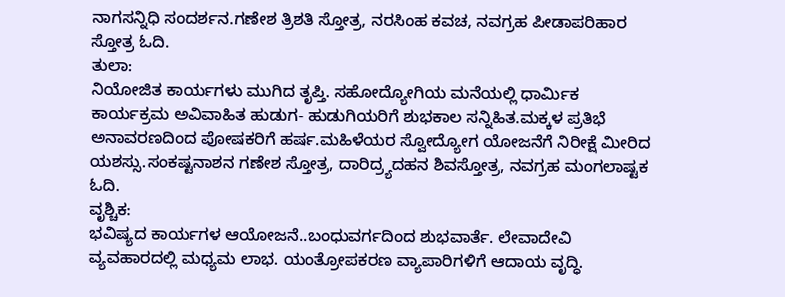ನಾಗಸನ್ನಿಧಿ ಸಂದರ್ಶನ.ಗಣೇಶ ತ್ರಿಶತಿ ಸ್ತೋತ್ರ, ನರಸಿಂಹ ಕವಚ, ನವಗ್ರಹ ಪೀಡಾಪರಿಹಾರ ಸ್ತೋತ್ರ ಓದಿ.
ತುಲಾ:
ನಿಯೋಜಿತ ಕಾರ್ಯಗಳು ಮುಗಿದ ತೃಪ್ತಿ. ಸಹೋದ್ಯೋಗಿಯ ಮನೆಯಲ್ಲಿ ಧಾರ್ಮಿಕ ಕಾರ್ಯಕ್ರಮ ಅವಿವಾಹಿತ ಹುಡುಗ- ಹುಡುಗಿಯರಿಗೆ ಶುಭಕಾಲ ಸನ್ನಿಹಿತ.ಮಕ್ಕಳ ಪ್ರತಿಭೆ ಅನಾವರಣದಿಂದ ಪೋಷಕರಿಗೆ ಹರ್ಷ.ಮಹಿಳೆಯರ ಸ್ವೋದ್ಯೋಗ ಯೋಜನೆಗೆ ನಿರೀಕ್ಷೆ ಮೀರಿದ ಯಶಸ್ಸು.ಸಂಕಷ್ಟನಾಶನ ಗಣೇಶ ಸ್ತೋತ್ರ, ದಾರಿದ್ರ್ಯದಹನ ಶಿವಸ್ತೋತ್ರ, ನವಗ್ರಹ ಮಂಗಲಾಷ್ಟಕ ಓದಿ.
ವೃಶ್ಚಿಕ:
ಭವಿಷ್ಯದ ಕಾರ್ಯಗಳ ಆಯೋಜನೆ..ಬಂಧುವರ್ಗದಿಂದ ಶುಭವಾರ್ತೆ. ಲೇವಾದೇವಿ ವ್ಯವಹಾರದಲ್ಲಿ ಮಧ್ಯಮ ಲಾಭ. ಯಂತ್ರೋಪಕರಣ ವ್ಯಾಪಾರಿಗಳಿಗೆ ಆದಾಯ ವೃದ್ಧಿ.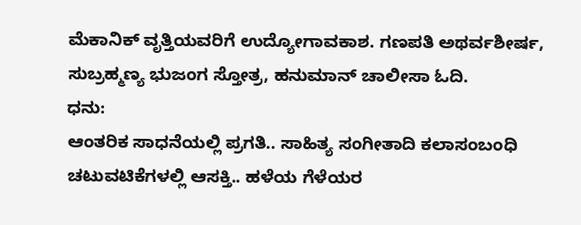ಮೆಕಾನಿಕ್ ವೃತ್ತಿಯವರಿಗೆ ಉದ್ಯೋಗಾವಕಾಶ. ಗಣಪತಿ ಅಥರ್ವಶೀರ್ಷ, ಸುಬ್ರಹ್ಮಣ್ಯ ಭುಜಂಗ ಸ್ತೋತ್ರ, ಹನುಮಾನ್ ಚಾಲೀಸಾ ಓದಿ.
ಧನು:
ಆಂತರಿಕ ಸಾಧನೆಯಲ್ಲಿ ಪ್ರಗತಿ.. ಸಾಹಿತ್ಯ ಸಂಗೀತಾದಿ ಕಲಾಸಂಬಂಧಿ ಚಟುವಟಿಕೆಗಳಲ್ಲಿ ಆಸಕ್ತಿ.. ಹಳೆಯ ಗೆಳೆಯರ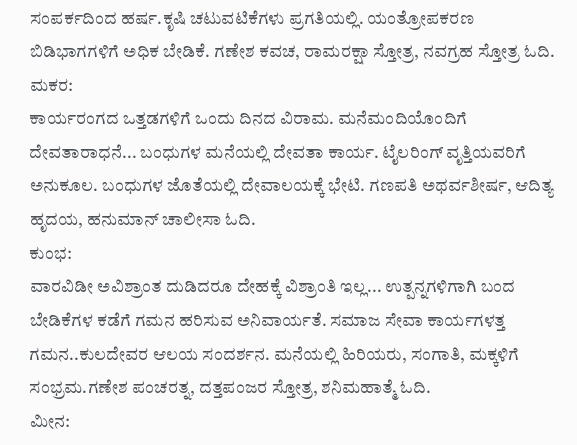ಸಂಪರ್ಕದಿಂದ ಹರ್ಷ.ಕೃಷಿ ಚಟುವಟಿಕೆಗಳು ಪ್ರಗತಿಯಲ್ಲಿ. ಯಂತ್ರೋಪಕರಣ ಬಿಡಿಭಾಗಗಳಿಗೆ ಅಧಿಕ ಬೇಡಿಕೆ. ಗಣೇಶ ಕವಚ, ರಾಮರಕ್ಷಾ ಸ್ತೋತ್ರ, ನವಗ್ರಹ ಸ್ತೋತ್ರ ಓದಿ.
ಮಕರ:
ಕಾರ್ಯರಂಗದ ಒತ್ತಡಗಳಿಗೆ ಒಂದು ದಿನದ ವಿರಾಮ. ಮನೆಮಂದಿಯೊಂದಿಗೆ ದೇವತಾರಾಧನೆ... ಬಂಧುಗಳ ಮನೆಯಲ್ಲಿ ದೇವತಾ ಕಾರ್ಯ. ಟೈಲರಿಂಗ್ ವೃತ್ತಿಯವರಿಗೆ ಅನುಕೂಲ. ಬಂಧುಗಳ ಜೊತೆಯಲ್ಲಿ ದೇವಾಲಯಕ್ಕೆ ಭೇಟಿ. ಗಣಪತಿ ಅಥರ್ವಶೀರ್ಷ, ಆದಿತ್ಯ ಹೃದಯ, ಹನುಮಾನ್ ಚಾಲೀಸಾ ಓದಿ.
ಕುಂಭ:
ವಾರವಿಡೀ ಅವಿಶ್ರಾಂತ ದುಡಿದರೂ ದೇಹಕ್ಕೆ ವಿಶ್ರಾಂತಿ ಇಲ್ಲ... ಉತ್ಪನ್ನಗಳಿಗಾಗಿ ಬಂದ ಬೇಡಿಕೆಗಳ ಕಡೆಗೆ ಗಮನ ಹರಿಸುವ ಅನಿವಾರ್ಯತೆ. ಸಮಾಜ ಸೇವಾ ಕಾರ್ಯಗಳತ್ತ ಗಮನ..ಕುಲದೇವರ ಆಲಯ ಸಂದರ್ಶನ. ಮನೆಯಲ್ಲಿ ಹಿರಿಯರು, ಸಂಗಾತಿ, ಮಕ್ಕಳಿಗೆ ಸಂಭ್ರಮ.ಗಣೇಶ ಪಂಚರತ್ನ, ದತ್ತಪಂಜರ ಸ್ತೋತ್ರ, ಶನಿಮಹಾತ್ಮೆ ಓದಿ.
ಮೀನ: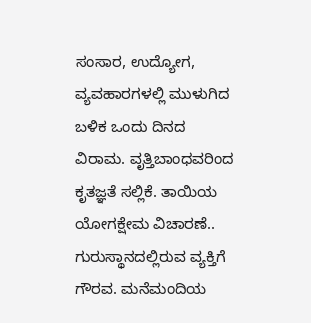ಸಂಸಾರ, ಉದ್ಯೋಗ, ವ್ಯವಹಾರಗಳಲ್ಲಿ ಮುಳುಗಿದ ಬಳಿಕ ಒಂದು ದಿನದ ವಿರಾಮ. ವೃತ್ತಿಬಾಂಧವರಿಂದ ಕೃತಜ್ಞತೆ ಸಲ್ಲಿಕೆ. ತಾಯಿಯ ಯೋಗಕ್ಷೇಮ ವಿಚಾರಣೆ.. ಗುರುಸ್ಥಾನದಲ್ಲಿರುವ ವ್ಯಕ್ತಿಗೆ ಗೌರವ. ಮನೆಮಂದಿಯ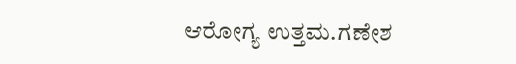ಆರೋಗ್ಯ ಉತ್ತಮ.ಗಣೇಶ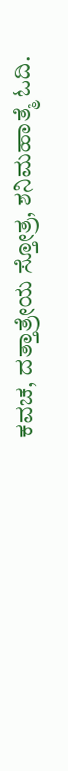ಕವಚ, ದತ್ತಾತ್ರೇಯ ಸ್ತೋತ್ರ, ಶನಿಮಹಾತ್ಮೆ ಓದಿ.